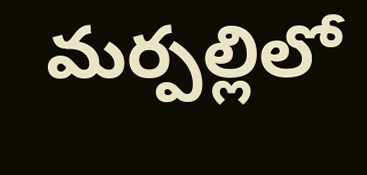మర్పల్లిలో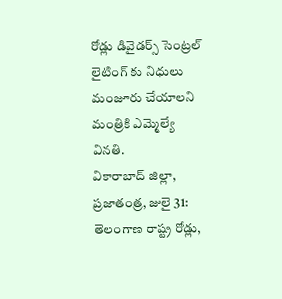రోడ్లు డివైడర్స్ సెంట్రల్ లైటింగ్ కు నిధులు మంజూరు చేయాలని మంత్రికి ఎమ్మెల్యే వినతి.
వికారాబాద్ జిల్లా, ప్రజాతంత్ర, జులై 31: తెలంగాణ రాష్ట్ర రోడ్లు,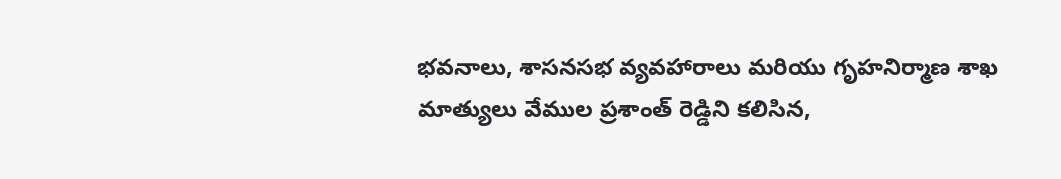భవనాలు, శాసనసభ వ్యవహారాలు మరియు గృహనిర్మాణ శాఖ మాత్యులు వేముల ప్రశాంత్ రెడ్డిని కలిసిన,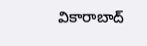వికారాబాద్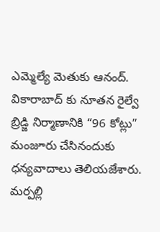ఎమ్మెల్యే మెతుకు ఆనంద్. వికారాబాద్ కు నూతన రైల్వే బ్రిడ్జి నిర్మాణానికి “96 కోట్లు” మంజూరు చేసినందుకు ధన్యవాదాలు తెలియజేశారు. మర్పల్లి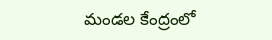మండల కేంద్రంలో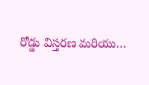రోడ్డు విస్తరణ మరియు…